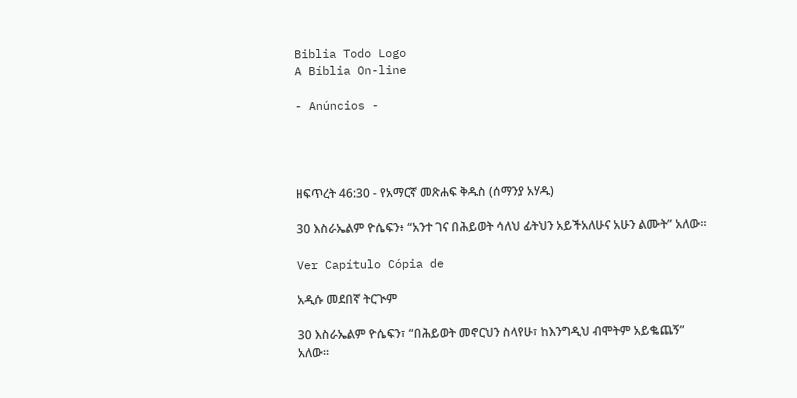Biblia Todo Logo
A Bíblia On-line

- Anúncios -




ዘፍጥረት 46:30 - የአማርኛ መጽሐፍ ቅዱስ (ሰማንያ አሃዱ)

30 እስራኤልም ዮሴፍን፥ “አንተ ገና በሕይወት ሳለህ ፊትህን አይችአለሁና አሁን ልሙት” አለው።

Ver Capítulo Cópia de

አዲሱ መደበኛ ትርጒም

30 እስራኤልም ዮሴፍን፣ “በሕይወት መኖርህን ስላየሁ፣ ከእንግዲህ ብሞትም አይቈጨኝ” አለው።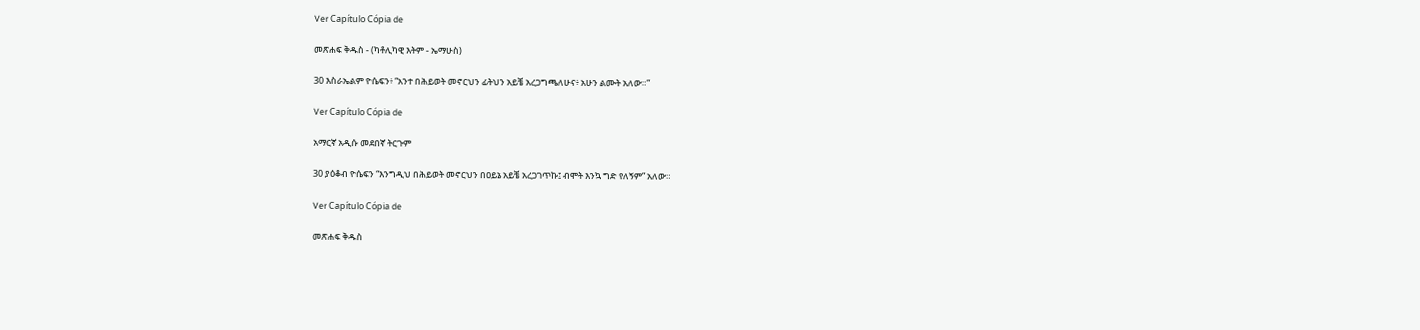Ver Capítulo Cópia de

መጽሐፍ ቅዱስ - (ካቶሊካዊ እትም - ኤማሁስ)

30 እስራኤልም ዮሴፍን፥ “አንተ በሕይወት መኖርህን ፊትህን አይቼ አረጋግጫለሁና፥ አሁን ልሙት አለው።”

Ver Capítulo Cópia de

አማርኛ አዲሱ መደበኛ ትርጉም

30 ያዕቆብ ዮሴፍን “እንግዲህ በሕይወት መኖርህን በዐይኔ አይቼ አረጋገጥኩ፤ ብሞት እንኳ ግድ የለኝም” አለው።

Ver Capítulo Cópia de

መጽሐፍ ቅዱስ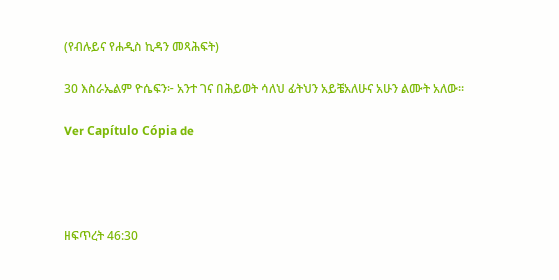(የብሉይና የሐዲስ ኪዳን መጻሕፍት)

30 እስራኤልም ዮሴፍን፦ አንተ ገና በሕይወት ሳለህ ፊትህን አይቼአለሁና አሁን ልሙት አለው።

Ver Capítulo Cópia de




ዘፍጥረት 46:30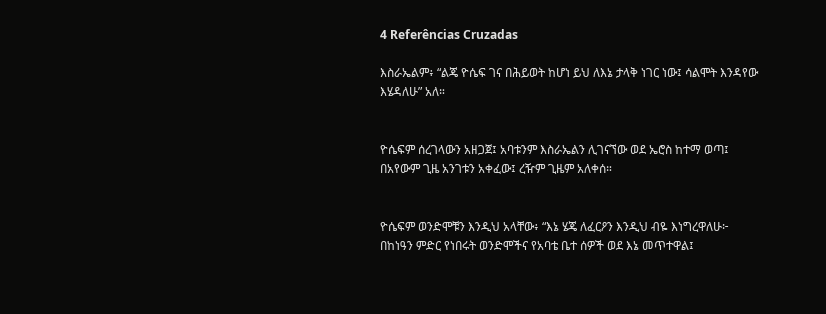4 Referências Cruzadas

እስራኤልም፥ “ልጄ ዮሴፍ ገና በሕይወት ከሆነ ይህ ለእኔ ታላቅ ነገር ነው፤ ሳልሞት እንዳየው እሄዳለሁ” አለ።


ዮሴፍም ሰረገላውን አዘጋጀ፤ አባቱንም እስራኤልን ሊገናኘው ወደ ኤሮስ ከተማ ወጣ፤ በአየውም ጊዜ አንገቱን አቀፈው፤ ረዥም ጊዜም አለቀሰ።


ዮሴፍም ወንድሞቹን እንዲህ አላቸው፥ “እኔ ሄጄ ለፈርዖን እንዲህ ብዬ እነግረዋለሁ፦ በከነዓን ምድር የነበሩት ወንድሞችና የአባቴ ቤተ ሰዎች ወደ እኔ መጥተዋል፤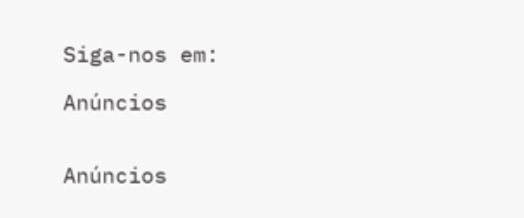Siga-nos em:

Anúncios


Anúncios